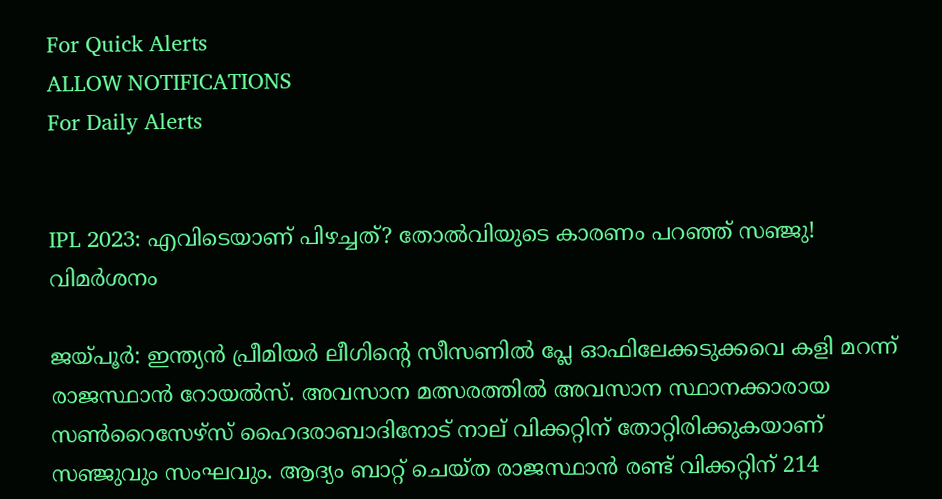For Quick Alerts
ALLOW NOTIFICATIONS
For Daily Alerts


IPL 2023: എവിടെയാണ് പിഴച്ചത്? തോല്‍വിയുടെ കാരണം പറഞ്ഞ് സഞ്ജു! വിമര്‍ശനം

ജയ്പൂര്‍: ഇന്ത്യന്‍ പ്രീമിയര്‍ ലീഗിന്റെ സീസണില്‍ പ്ലേ ഓഫിലേക്കടുക്കവെ കളി മറന്ന് രാജസ്ഥാന്‍ റോയല്‍സ്. അവസാന മത്സരത്തില്‍ അവസാന സ്ഥാനക്കാരായ സണ്‍റൈസേഴ്‌സ് ഹൈദരാബാദിനോട് നാല് വിക്കറ്റിന് തോറ്റിരിക്കുകയാണ് സഞ്ജുവും സംഘവും. ആദ്യം ബാറ്റ് ചെയ്ത രാജസ്ഥാന്‍ രണ്ട് വിക്കറ്റിന് 214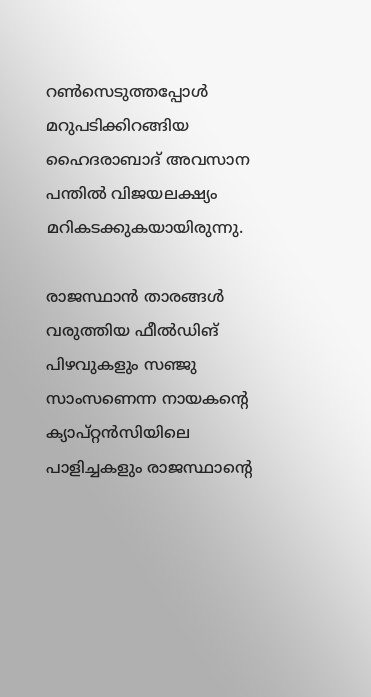റണ്‍സെടുത്തപ്പോള്‍ മറുപടിക്കിറങ്ങിയ ഹൈദരാബാദ് അവസാന പന്തില്‍ വിജയലക്ഷ്യം മറികടക്കുകയായിരുന്നു.

രാജസ്ഥാന്‍ താരങ്ങള്‍ വരുത്തിയ ഫീല്‍ഡിങ് പിഴവുകളും സഞ്ജു സാംസണെന്ന നായകന്റെ ക്യാപ്റ്റന്‍സിയിലെ പാളിച്ചകളും രാജസ്ഥാന്റെ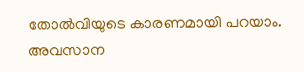തോല്‍വിയുടെ കാരണമായി പറയാം. അവസാന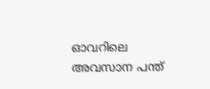ഓവറിലെ അവസാന പന്ത്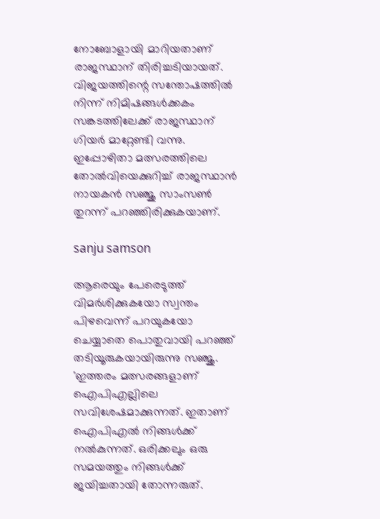നോബോളായി മാറിയതാണ് രാജസ്ഥാന് തിരിച്ചടിയായത്. വിജയത്തിന്റെ സന്തോഷത്തില്‍ നിന്ന് നിമിഷങ്ങള്‍ക്കകം സങ്കടത്തിലേക്ക് രാജസ്ഥാന് ഗിയര്‍ മാറ്റേണ്ടി വന്നു. ഇപ്പോഴിതാ മത്സരത്തിലെ തോല്‍വിയെക്കുറിച്ച് രാജസ്ഥാന്‍ നായകന്‍ സഞ്ജു സാംസണ്‍ തുറന്ന് പറഞ്ഞിരിക്കുകയാണ്.

sanju samson

ആരെയും പേരെടുത്ത് വിമര്‍ശിക്കുകയോ സ്വന്തം പിഴവെന്ന് പറയുകയോ ചെയ്യാതെ പൊതുവായി പറഞ്ഞ് തടിയൂരുകയായിരുന്നു സഞ്ജു. 'ഇത്തരം മത്സരങ്ങളാണ് ഐപിഎല്ലിലെ സവിശേഷമാക്കുന്നത്. ഇതാണ് ഐപിഎല്‍ നിങ്ങള്‍ക്ക് നല്‍കുന്നത്. ഒരിക്കലും ഒരു സമയത്തും നിങ്ങള്‍ക്ക് ജയിച്ചതായി തോന്നരുത്.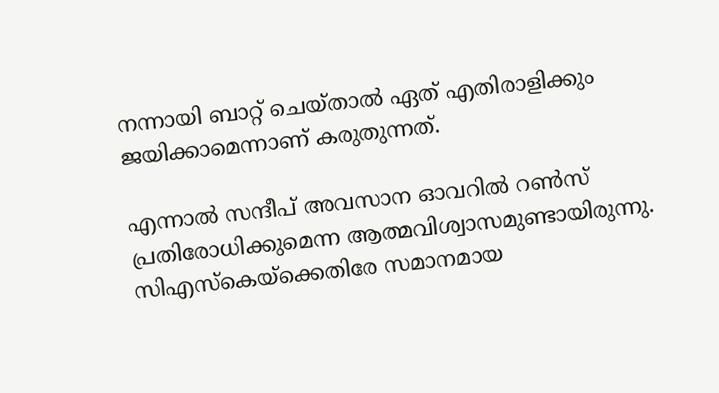നന്നായി ബാറ്റ് ചെയ്താല്‍ ഏത് എതിരാളിക്കും ജയിക്കാമെന്നാണ് കരുതുന്നത്.

എന്നാല്‍ സന്ദീപ് അവസാന ഓവറില്‍ റണ്‍സ് പ്രതിരോധിക്കുമെന്ന ആത്മവിശ്വാസമുണ്ടായിരുന്നു. സിഎസ്‌കെയ്‌ക്കെതിരേ സമാനമായ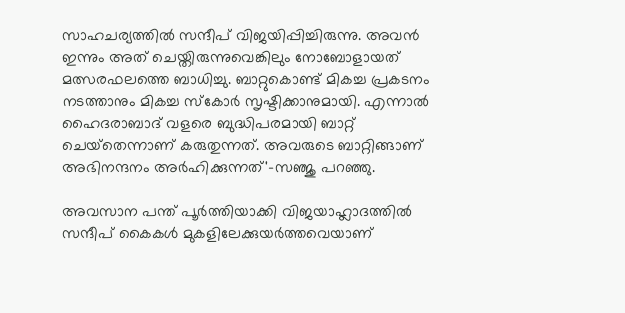സാഹചര്യത്തില്‍ സന്ദീപ് വിജയിപ്പിച്ചിരുന്നു. അവന്‍ ഇന്നും അത് ചെയ്തിരുന്നുവെങ്കിലും നോബോളായത് മത്സരഫലത്തെ ബാധിച്ചു. ബാറ്റുകൊണ്ട് മികച്ച പ്രകടനം നടത്താനും മികച്ച സ്‌കോര്‍ സൃഷ്ടിക്കാനുമായി. എന്നാല്‍ ഹൈദരാബാദ് വളരെ ബുദ്ധിപരമായി ബാറ്റ് ചെയ്‌തെന്നാണ് കരുതുന്നത്. അവരുടെ ബാറ്റിങ്ങാണ് അഭിനന്ദനം അര്‍ഹിക്കുന്നത്'-സഞ്ജു പറഞ്ഞു.

അവസാന പന്ത് പൂര്‍ത്തിയാക്കി വിജയാഹ്ലാദത്തില്‍ സന്ദീപ് കൈകള്‍ മുകളിലേക്കുയര്‍ത്തവെയാണ്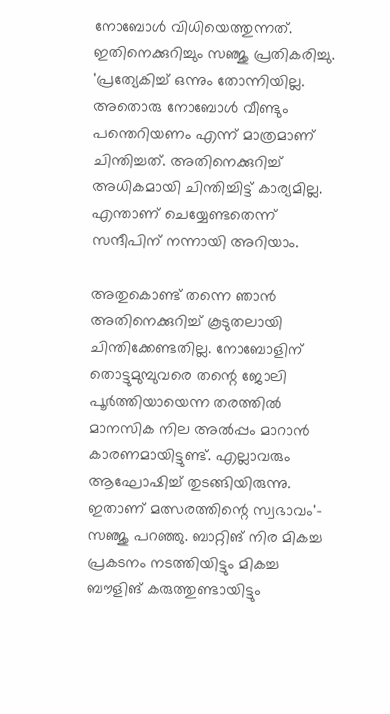നോബോള്‍ വിധിയെത്തുന്നത്. ഇതിനെക്കുറിച്ചും സഞ്ജു പ്രതികരിച്ചു. 'പ്രത്യേകിച്ച് ഒന്നും തോന്നിയില്ല. അതൊരു നോബോള്‍ വീണ്ടും പന്തെറിയണം എന്ന് മാത്രമാണ് ചിന്തിച്ചത്. അതിനെക്കുറിച്ച് അധികമായി ചിന്തിച്ചിട്ട് കാര്യമില്ല. എന്താണ് ചെയ്യേണ്ടതെന്ന് സന്ദീപിന് നന്നായി അറിയാം.

അതുകൊണ്ട് തന്നെ ഞാന്‍ അതിനെക്കുറിച്ച് കൂടുതലായി ചിന്തിക്കേണ്ടതില്ല. നോബോളിന് തൊട്ടുമുമ്പുവരെ തന്റെ ജോലി പൂര്‍ത്തിയായെന്ന തരത്തില്‍ മാനസിക നില അല്‍പ്പം മാറാന്‍ കാരണമായിട്ടുണ്ട്. എല്ലാവരും ആഘോഷിച്ച് തുടങ്ങിയിരുന്നു. ഇതാണ് മത്സരത്തിന്റെ സ്വഭാവം'- സഞ്ജു പറഞ്ഞു. ബാറ്റിങ് നിര മികച്ച പ്രകടനം നടത്തിയിട്ടും മികച്ച ബൗളിങ് കരുത്തുണ്ടായിട്ടും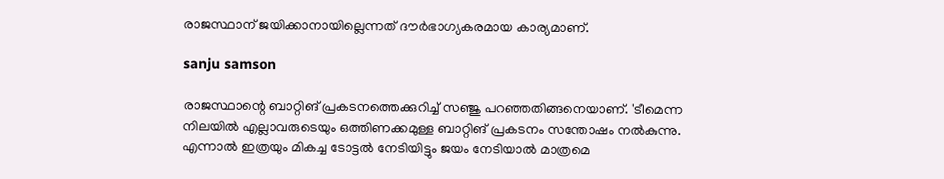രാജസ്ഥാന് ജയിക്കാനായില്ലെന്നത് ദൗര്‍ഭാഗ്യകരമായ കാര്യമാണ്.

sanju samson

രാജസ്ഥാന്റെ ബാറ്റിങ് പ്രകടനത്തെക്കുറിച്ച് സഞ്ജു പറഞ്ഞതിങ്ങനെയാണ്. 'ടീമെന്ന നിലയില്‍ എല്ലാവരുടെയും ഒത്തിണക്കമുള്ള ബാറ്റിങ് പ്രകടനം സന്തോഷം നല്‍കുന്നു. എന്നാല്‍ ഇത്രയും മികച്ച ടോട്ടല്‍ നേടിയിട്ടും ജയം നേടിയാല്‍ മാത്രമെ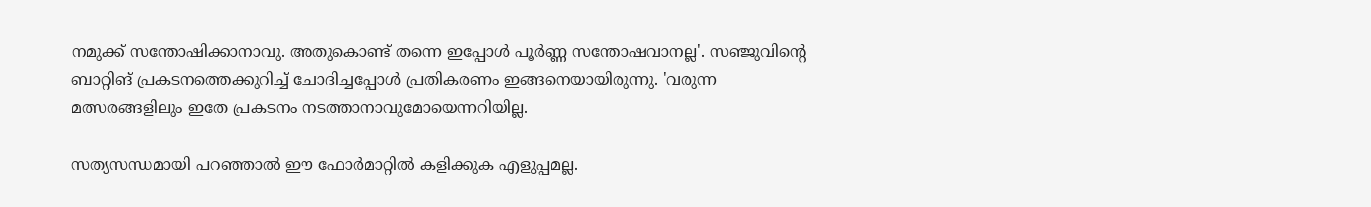നമുക്ക് സന്തോഷിക്കാനാവു. അതുകൊണ്ട് തന്നെ ഇപ്പോള്‍ പൂര്‍ണ്ണ സന്തോഷവാനല്ല'. സഞ്ജുവിന്റെ ബാറ്റിങ് പ്രകടനത്തെക്കുറിച്ച് ചോദിച്ചപ്പോള്‍ പ്രതികരണം ഇങ്ങനെയായിരുന്നു. 'വരുന്ന മത്സരങ്ങളിലും ഇതേ പ്രകടനം നടത്താനാവുമോയെന്നറിയില്ല.

സത്യസന്ധമായി പറഞ്ഞാല്‍ ഈ ഫോര്‍മാറ്റില്‍ കളിക്കുക എളുപ്പമല്ല.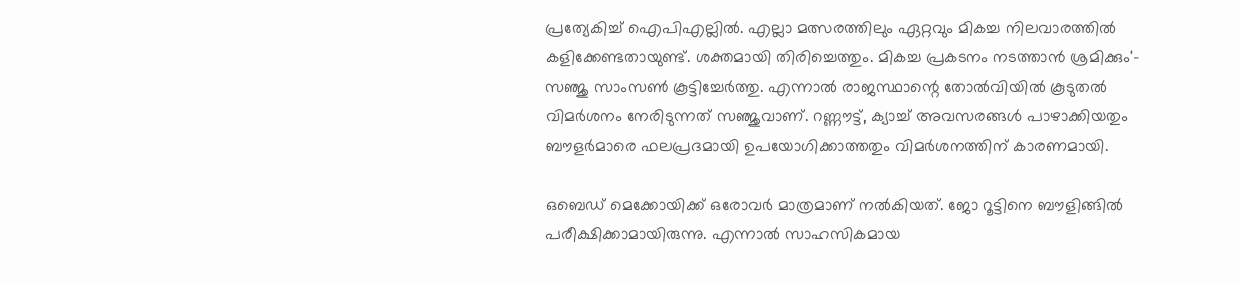പ്രത്യേകിച്ച് ഐപിഎല്ലില്‍. എല്ലാ മത്സരത്തിലും ഏറ്റവും മികച്ച നിലവാരത്തില്‍ കളിക്കേണ്ടതായുണ്ട്. ശക്തമായി തിരിച്ചെത്തും. മികച്ച പ്രകടനം നടത്താന്‍ ശ്രമിക്കും'- സഞ്ജു സാംസണ്‍ കൂട്ടിച്ചേര്‍ത്തു. എന്നാല്‍ രാജസ്ഥാന്റെ തോല്‍വിയില്‍ കൂടുതല്‍ വിമര്‍ശനം നേരിടുന്നത് സഞ്ജുവാണ്. റണ്ണൗട്ട്, ക്യാച്ച് അവസരങ്ങള്‍ പാഴാക്കിയതും ബൗളര്‍മാരെ ഫലപ്രദമായി ഉപയോഗിക്കാത്തതും വിമര്‍ശനത്തിന് കാരണമായി.

ഒബെഡ് മെക്കോയിക്ക് ഒരോവര്‍ മാത്രമാണ് നല്‍കിയത്. ജോ റൂട്ടിനെ ബൗളിങ്ങില്‍ പരീക്ഷിക്കാമായിരുന്നു. എന്നാല്‍ സാഹസികമായ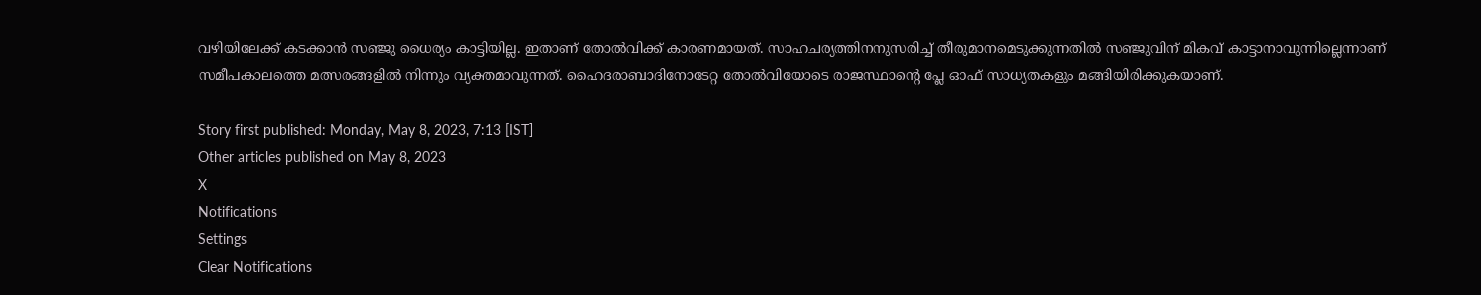വഴിയിലേക്ക് കടക്കാന്‍ സഞ്ജു ധൈര്യം കാട്ടിയില്ല. ഇതാണ് തോല്‍വിക്ക് കാരണമായത്. സാഹചര്യത്തിനനുസരിച്ച് തീരുമാനമെടുക്കുന്നതില്‍ സഞ്ജുവിന് മികവ് കാട്ടാനാവുന്നില്ലെന്നാണ് സമീപകാലത്തെ മത്സരങ്ങളില്‍ നിന്നും വ്യക്തമാവുന്നത്. ഹൈദരാബാദിനോടേറ്റ തോല്‍വിയോടെ രാജസ്ഥാന്റെ പ്ലേ ഓഫ് സാധ്യതകളും മങ്ങിയിരിക്കുകയാണ്.

Story first published: Monday, May 8, 2023, 7:13 [IST]
Other articles published on May 8, 2023
X
Notifications
Settings
Clear Notifications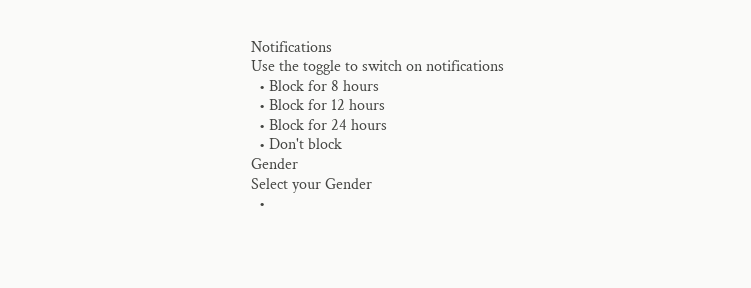Notifications
Use the toggle to switch on notifications
  • Block for 8 hours
  • Block for 12 hours
  • Block for 24 hours
  • Don't block
Gender
Select your Gender
  •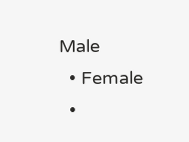Male
  • Female
  •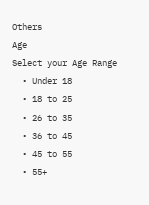Others
Age
Select your Age Range
  • Under 18
  • 18 to 25
  • 26 to 35
  • 36 to 45
  • 45 to 55
  • 55+